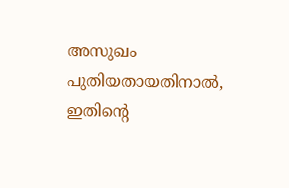അസുഖം  പുതിയതായതിനാൽ, ഇതിന്റെ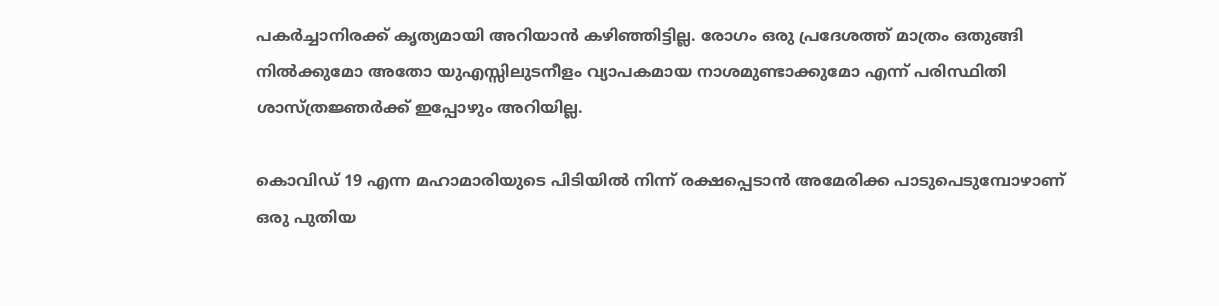പകർച്ചാനിരക്ക് കൃത്യമായി അറിയാൻ കഴിഞ്ഞിട്ടില്ല. രോഗം ഒരു പ്രദേശത്ത് മാത്രം ഒതുങ്ങി നിൽക്കുമോ അതോ യുഎസ്സിലുടനീളം വ്യാപകമായ നാശമുണ്ടാക്കുമോ എന്ന് പരിസ്ഥിതി ശാസ്ത്രജ്ഞർക്ക് ഇപ്പോഴും അറിയില്ല.

കൊവിഡ് 19 എന്ന മഹാമാരിയുടെ പിടിയിൽ നിന്ന് രക്ഷപ്പെടാൻ അമേരിക്ക പാടുപെടുമ്പോഴാണ് ഒരു പുതിയ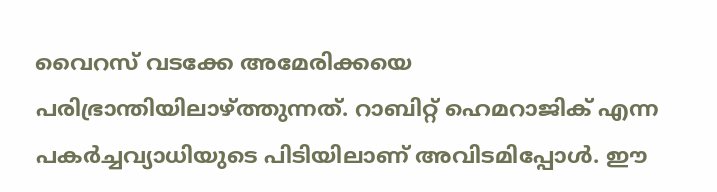വൈറസ് വടക്കേ അമേരിക്കയെ പരിഭ്രാന്തിയിലാഴ്ത്തുന്നത്. റാബിറ്റ് ഹെമറാജിക് എന്ന പകർച്ചവ്യാധിയുടെ പിടിയിലാണ് അവിടമിപ്പോൾ. ഈ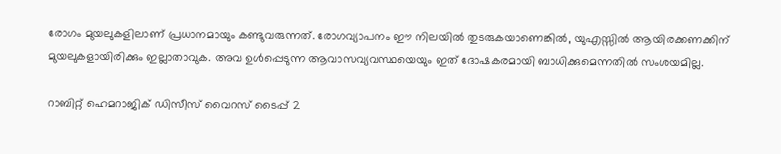രോഗം മുയലുകളിലാണ് പ്രധാനമായും കണ്ടുവരുന്നത്. രോഗവ്യാപനം ഈ നിലയിൽ തുടരുകയാണെങ്കിൽ, യുഎസ്സില്‍ ആയിരക്കണക്കിന് മുയലുകളായിരിക്കും ഇല്ലാതാവുക. അവ ഉൾപ്പെടുന്ന ആവാസവ്യവസ്ഥയെയും ഇത് ദോഷകരമായി ബാധിക്കുമെന്നതിൽ സംശയമില്ല.

റാബിറ്റ് ഹെമറാജിക് ഡിസീസ് വൈറസ് ടൈപ്പ്‌ 2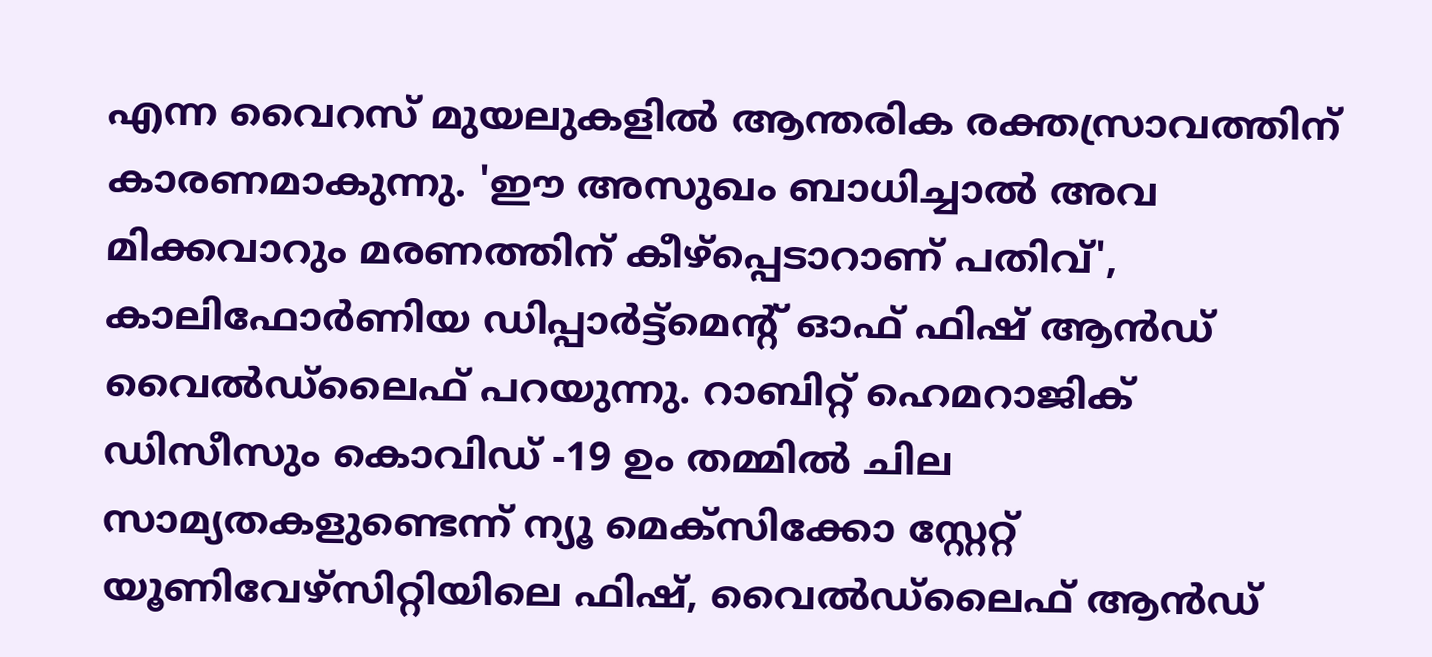എന്ന വൈറസ് മുയലുകളിൽ ആന്തരിക രക്തസ്രാവത്തിന് കാരണമാകുന്നു. 'ഈ അസുഖം ബാധിച്ചാല്‍ അവ മിക്കവാറും മരണത്തിന് കീഴ്പ്പെടാറാണ് പതിവ്', കാലിഫോർണിയ ഡിപ്പാർട്ട്‌മെന്‍റ് ഓഫ് ഫിഷ് ആൻഡ് വൈൽഡ്‌ലൈഫ് പറയുന്നു. റാബിറ്റ് ഹെമറാജിക് ഡിസീസും കൊവിഡ് -19 ഉം തമ്മിൽ ചില സാമ്യതകളുണ്ടെന്ന് ന്യൂ മെക്സിക്കോ സ്റ്റേറ്റ് യൂണിവേഴ്സിറ്റിയിലെ ഫിഷ്, വൈൽഡ്‌ലൈഫ് ആൻഡ്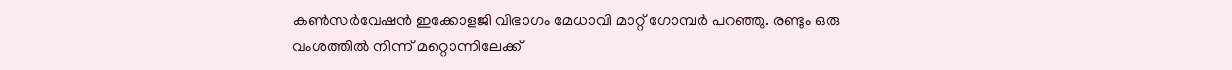കൺസർവേഷൻ ഇക്കോളജി വിഭാഗം മേധാവി മാറ്റ് ഗോമ്പർ പറഞ്ഞു. രണ്ടും ഒരു വംശത്തിൽ നിന്ന് മറ്റൊന്നിലേക്ക്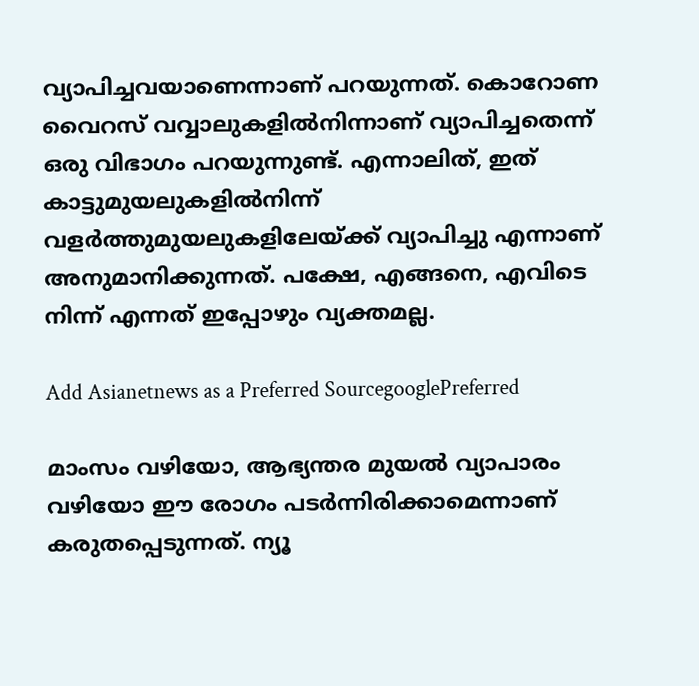വ്യാപിച്ചവയാണെന്നാണ് പറയുന്നത്. കൊറോണ വൈറസ് വവ്വാലുകളിൽനിന്നാണ് വ്യാപിച്ചതെന്ന് ഒരു വിഭാഗം പറയുന്നുണ്ട്. എന്നാലിത്, ഇത് കാട്ടുമുയലുകളിൽനിന്ന് വളർത്തുമുയലുകളിലേയ്ക്ക് വ്യാപിച്ചു എന്നാണ് അനുമാനിക്കുന്നത്. പക്ഷേ, എങ്ങനെ, എവിടെ നിന്ന് എന്നത് ഇപ്പോഴും വ്യക്തമല്ല.

Add Asianetnews as a Preferred SourcegooglePreferred

മാംസം വഴിയോ, ആഭ്യന്തര മുയൽ വ്യാപാരം വഴിയോ ഈ രോഗം പടർന്നിരിക്കാമെന്നാണ് കരുതപ്പെടുന്നത്. ന്യൂ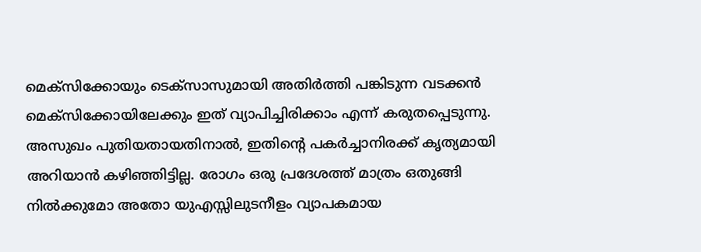മെക്സിക്കോയും ടെക്സാസുമായി അതിർത്തി പങ്കിടുന്ന വടക്കൻ മെക്സിക്കോയിലേക്കും ഇത് വ്യാപിച്ചിരിക്കാം എന്ന് കരുതപ്പെടുന്നു. അസുഖം പുതിയതായതിനാൽ, ഇതിന്റെ പകർച്ചാനിരക്ക് കൃത്യമായി അറിയാൻ കഴിഞ്ഞിട്ടില്ല. രോഗം ഒരു പ്രദേശത്ത് മാത്രം ഒതുങ്ങി നിൽക്കുമോ അതോ യുഎസ്സിലുടനീളം വ്യാപകമായ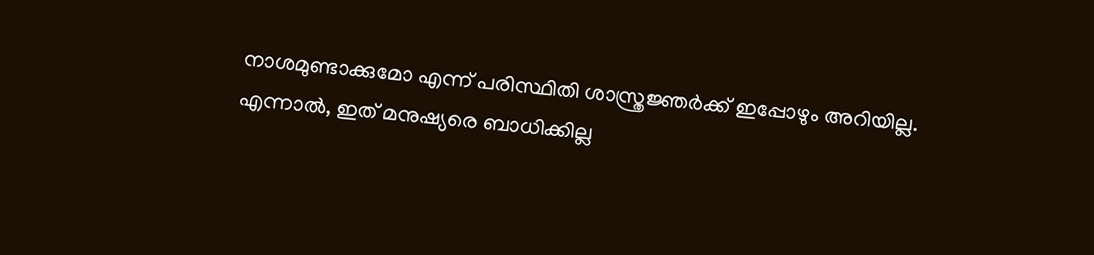നാശമുണ്ടാക്കുമോ എന്ന് പരിസ്ഥിതി ശാസ്ത്രജ്ഞർക്ക് ഇപ്പോഴും അറിയില്ല. എന്നാൽ, ഇത് മനുഷ്യരെ ബാധിക്കില്ല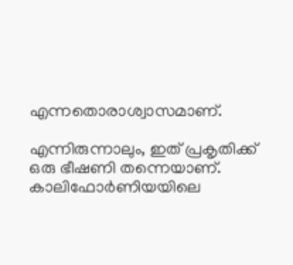എന്നതൊരാശ്വാസമാണ്.

എന്നിരുന്നാലും, ഇത് പ്രകൃതിക്ക് ഒരു ഭീഷണി തന്നെയാണ്. കാലിഫോർണിയയിലെ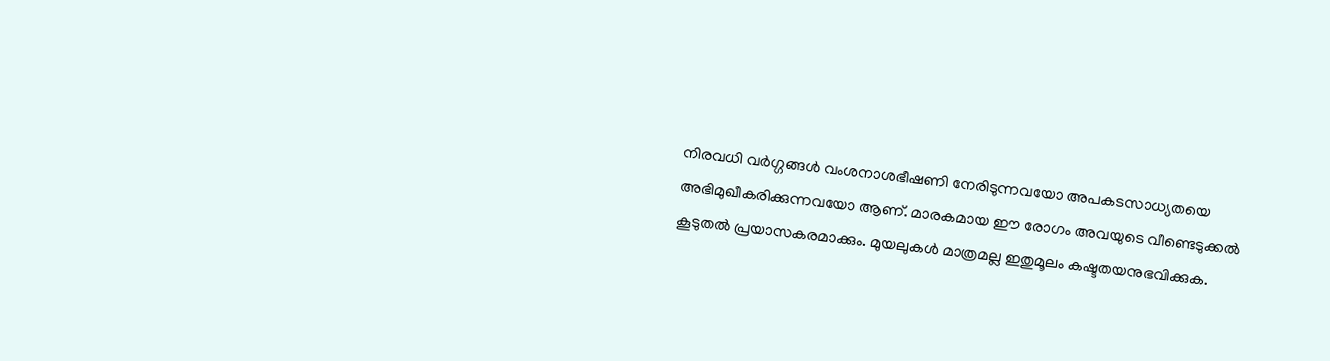നിരവധി വർഗ്ഗങ്ങൾ വംശനാശഭീഷണി നേരിടുന്നവയോ അപകടസാധ്യതയെ അഭിമുഖീകരിക്കുന്നവയോ ആണ്. മാരകമായ ഈ രോഗം അവയുടെ വീണ്ടെടുക്കൽ കൂടുതൽ പ്രയാസകരമാക്കും. മുയലുകൾ മാത്രമല്ല ഇതുമൂലം കഷ്ടതയനുഭവിക്കുക.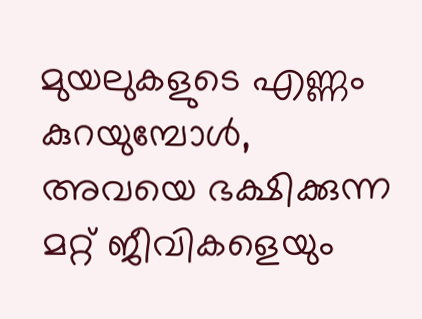മുയലുകളുടെ എണ്ണം കുറയുമ്പോൾ, അവയെ ഭക്ഷിക്കുന്ന മറ്റ് ജീവികളെയും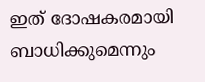ഇത് ദോഷകരമായി ബാധിക്കുമെന്നും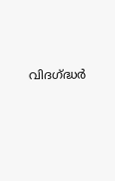വിദഗ്ദ്ധര്‍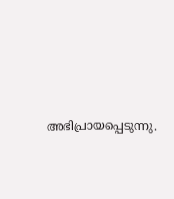അഭിപ്രായപ്പെടുന്നു.